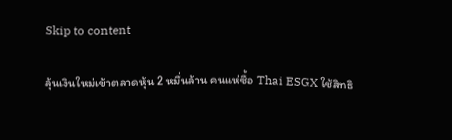Skip to content

ลุ้นเงินใหม่เข้าตลาดหุ้น 2 หมื่นล้าน คนแห่ซื้อ Thai ESGX ใช้สิทธิ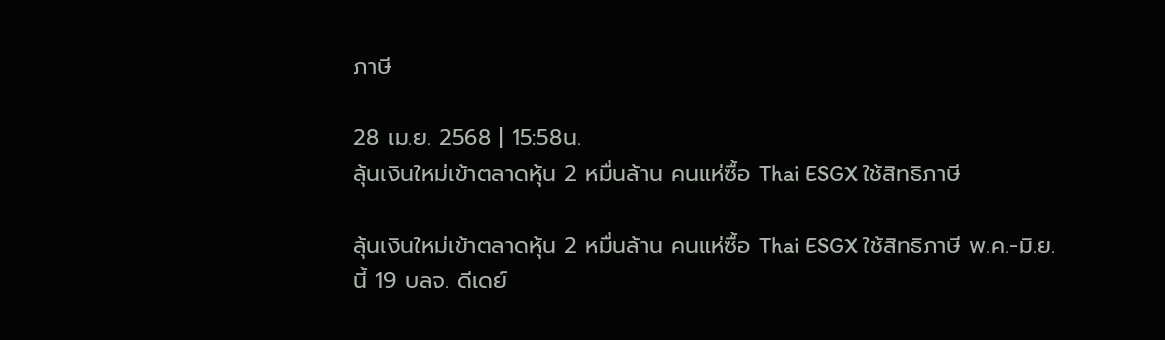ภาษี

28 เม.ย. 2568 | 15:58น.
ลุ้นเงินใหม่เข้าตลาดหุ้น 2 หมื่นล้าน คนแห่ซื้อ Thai ESGX ใช้สิทธิภาษี

ลุ้นเงินใหม่เข้าตลาดหุ้น 2 หมื่นล้าน คนแห่ซื้อ Thai ESGX ใช้สิทธิภาษี พ.ค.-มิ.ย.นี้ 19 บลจ. ดีเดย์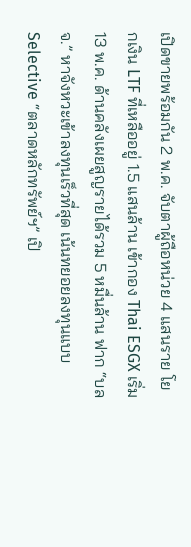เปิดขายพร้อมกัน 2 พ.ค. จับตาผู้ถือหน่วย 4 แสนราย โยกเงิน LTF ที่เหลืออยู่ 1.5 แสนล้าน เข้ากอง Thai ESGX เริ่ม 13 พ.ค. ด้านคลังเผยสูญรายได้รวม 5 หมื่นล้าน ฟาก “บลจ.” หาจังหวะเข้าลงทุนเร็วที่สุด เน้นทยอยลงทุนแบบ Selective “ตลาดหลักทรัพย์ฯ” เปิ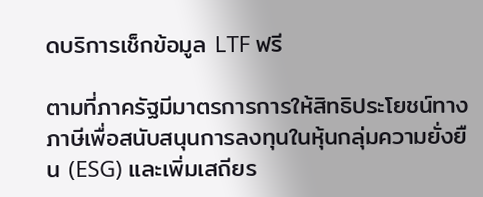ดบริการเช็กข้อมูล LTF ฟรี

ตามที่ภาครัฐมีมาตรการการให้สิทธิประโยชน์ทางภาษีเพื่อสนับสนุนการลงทุนในหุ้นกลุ่มความยั่งยืน (ESG) และเพิ่มเสถียร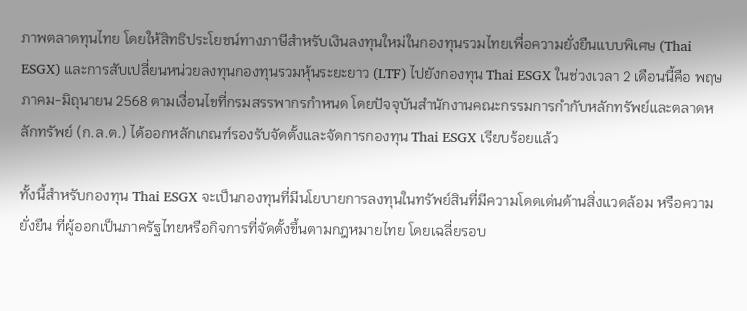ภาพตลาดทุนไทย โดยให้สิทธิประโยชน์ทางภาษีสำหรับเงินลงทุนใหม่ในกองทุนรวมไทยเพื่อความยั่งยืนแบบพิเศษ (Thai ESGX) และการสับเปลี่ยนหน่วยลงทุนกองทุนรวมหุ้นระยะยาว (LTF) ไปยังกองทุน Thai ESGX ในช่วงเวลา 2 เดือนนี้คือ พฤษภาคม-มิถุนายน 2568 ตามเงื่อนไขที่กรมสรรพากรกำหนด โดยปัจจุบันสำนักงานคณะกรรมการกำกับหลักทรัพย์และตลาดหลักทรัพย์ (ก.ล.ต.) ได้ออกหลักเกณฑ์รองรับจัดตั้งและจัดการกองทุน Thai ESGX เรียบร้อยแล้ว

ทั้งนี้สำหรับกองทุน Thai ESGX จะเป็นกองทุนที่มีนโยบายการลงทุนในทรัพย์สินที่มีความโดดเด่นด้านสิ่งแวดล้อม หรือความยั่งยืน ที่ผู้ออกเป็นภาครัฐไทยหรือกิจการที่จัดตั้งขึ้นตามกฎหมายไทย โดยเฉลี่ยรอบ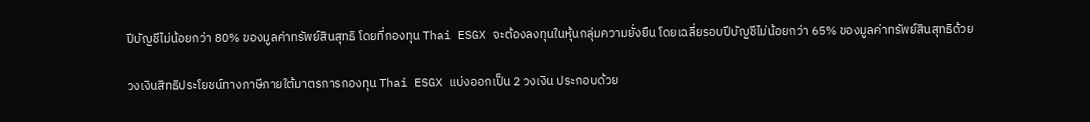ปีบัญชีไม่น้อยกว่า 80% ของมูลค่าทรัพย์สินสุทธิ โดยที่กองทุน Thai ESGX จะต้องลงทุนในหุ้นกลุ่มความยั่งยืน โดยเฉลี่ยรอบปีบัญชีไม่น้อยกว่า 65% ของมูลค่าทรัพย์สินสุทธิด้วย

วงเงินสิทธิประโยชน์ทางภาษีภายใต้มาตรการกองทุน Thai ESGX แบ่งออกเป็น 2 วงเงิน ประกอบด้วย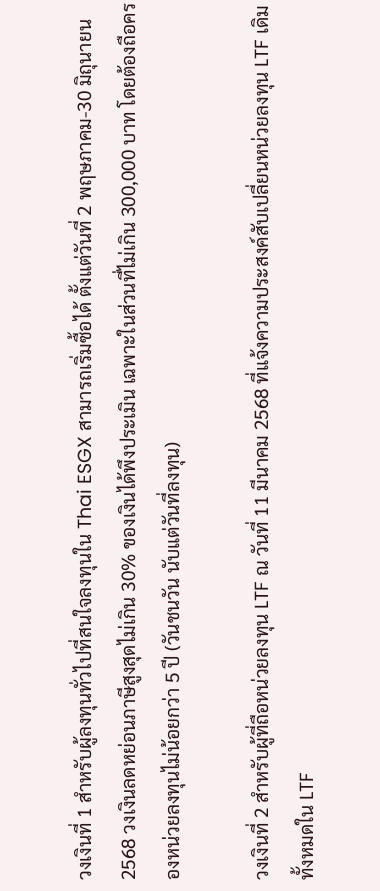วงเงินที่ 1 สำหรับผู้ลงทุนทั่วไปที่สนใจลงทุนใน Thai ESGX สามารถเริ่มซื้อได้ ตั้งแต่วันที่ 2 พฤษภาคม-30 มิถุนายน 2568 วงเงินลดหย่อนภาษีสูงสุดไม่เกิน 30% ของเงินได้พึงประเมิน เฉพาะในส่วนที่ไม่เกิน 300,000 บาท โดยต้องถือครองหน่วยลงทุนไม่น้อยกว่า 5 ปี (วันชนวัน นับแต่วันที่ลงทุน)

วงเงินที่ 2 สำหรับผู้ที่ถือหน่วยลงทุน LTF ณ วันที่ 11 มีนาคม 2568 ที่แจ้งความประสงค์สับเปลี่ยนหน่วยลงทุน LTF เดิม ทั้งหมดใน LTF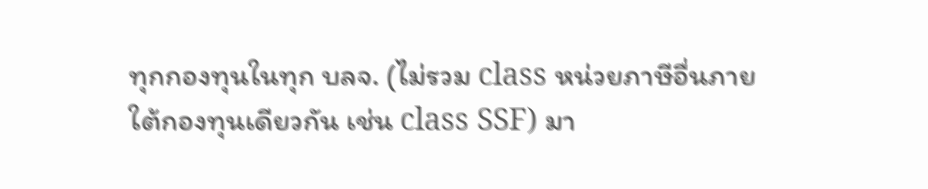ทุกกองทุนในทุก บลจ. (ไม่รวม class หน่วยภาษีอื่นภายใต้กองทุนเดียวกัน เช่น class SSF) มา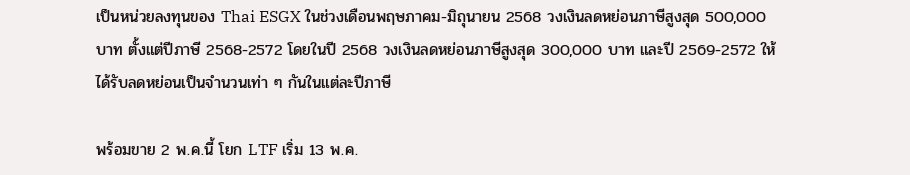เป็นหน่วยลงทุนของ Thai ESGX ในช่วงเดือนพฤษภาคม-มิถุนายน 2568 วงเงินลดหย่อนภาษีสูงสุด 500,000 บาท ตั้งแต่ปีภาษี 2568-2572 โดยในปี 2568 วงเงินลดหย่อนภาษีสูงสุด 300,000 บาท และปี 2569-2572 ให้ได้รับลดหย่อนเป็นจำนวนเท่า ๆ กันในแต่ละปีภาษี

พร้อมขาย 2 พ.ค.นี้ โยก LTF เริ่ม 13 พ.ค.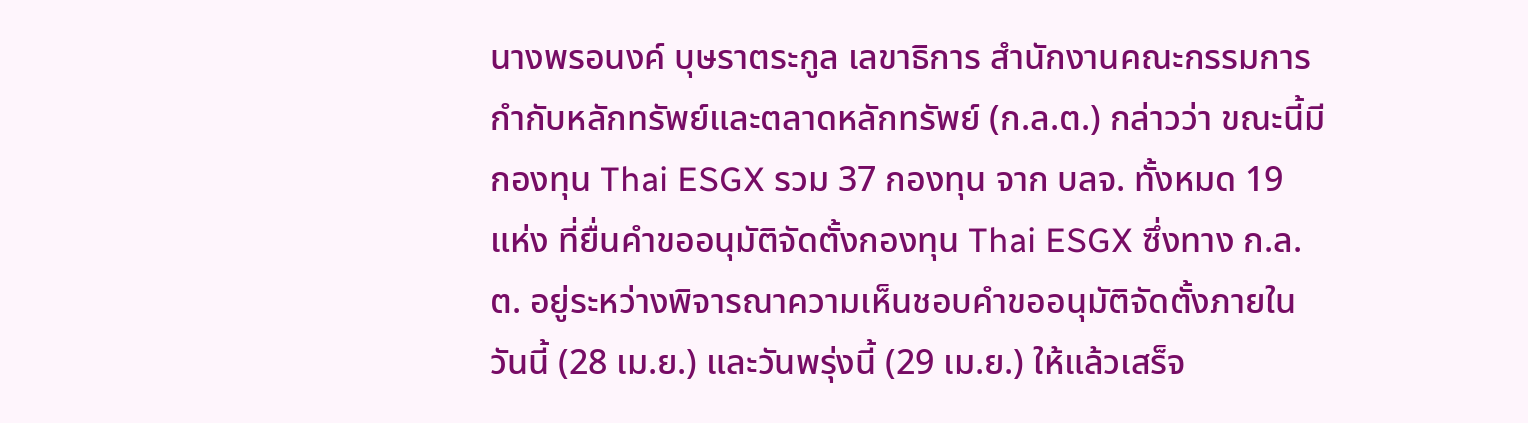นางพรอนงค์ บุษราตระกูล เลขาธิการ สำนักงานคณะกรรมการกำกับหลักทรัพย์และตลาดหลักทรัพย์ (ก.ล.ต.) กล่าวว่า ขณะนี้มีกองทุน Thai ESGX รวม 37 กองทุน จาก บลจ. ทั้งหมด 19 แห่ง ที่ยื่นคำขออนุมัติจัดตั้งกองทุน Thai ESGX ซึ่งทาง ก.ล.ต. อยู่ระหว่างพิจารณาความเห็นชอบคำขออนุมัติจัดตั้งภายในวันนี้ (28 เม.ย.) และวันพรุ่งนี้ (29 เม.ย.) ให้แล้วเสร็จ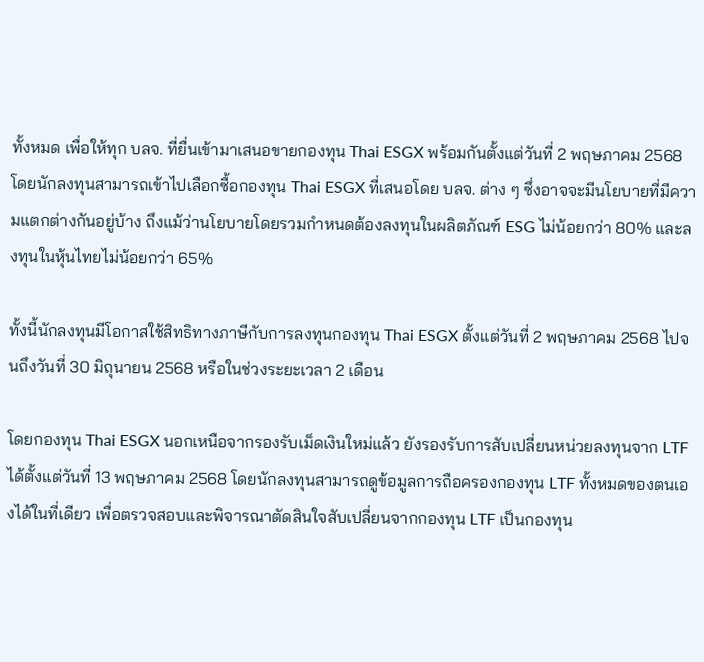ทั้งหมด เพื่อให้ทุก บลจ. ที่ยื่นเข้ามาเสนอขายกองทุน Thai ESGX พร้อมกันตั้งแต่วันที่ 2 พฤษภาคม 2568 โดยนักลงทุนสามารถเข้าไปเลือกซื้อกองทุน Thai ESGX ที่เสนอโดย บลจ. ต่าง ๆ ซึ่งอาจจะมีนโยบายที่มีความแตกต่างกันอยู่บ้าง ถึงแม้ว่านโยบายโดยรวมกำหนดต้องลงทุนในผลิตภัณฑ์ ESG ไม่น้อยกว่า 80% และลงทุนในหุ้นไทยไม่น้อยกว่า 65%

ทั้งนี้นักลงทุนมีโอกาสใช้สิทธิทางภาษีกับการลงทุนกองทุน Thai ESGX ตั้งแต่วันที่ 2 พฤษภาคม 2568 ไปจนถึงวันที่ 30 มิถุนายน 2568 หรือในช่วงระยะเวลา 2 เดือน

โดยกองทุน Thai ESGX นอกเหนือจากรองรับเม็ดเงินใหม่แล้ว ยังรองรับการสับเปลี่ยนหน่วยลงทุนจาก LTF ได้ตั้งแต่วันที่ 13 พฤษภาคม 2568 โดยนักลงทุนสามารถดูข้อมูลการถือครองกองทุน LTF ทั้งหมดของตนเองได้ในที่เดียว เพื่อตรวจสอบและพิจารณาตัดสินใจสับเปลี่ยนจากกองทุน LTF เป็นกองทุน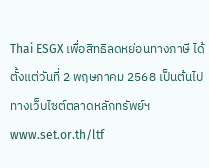Thai ESGX เพื่อสิทธิลดหย่อนทางภาษี ได้ตั้งแต่วันที่ 2 พฤษภาคม 2568 เป็นต้นไป ทางเว็บไซต์ตลาดหลักทรัพย์ฯ www.set.or.th/ltf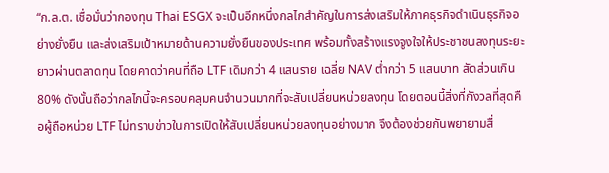“ก.ล.ต. เชื่อมั่นว่ากองทุน Thai ESGX จะเป็นอีกหนึ่งกลไกสำคัญในการส่งเสริมให้ภาคธุรกิจดำเนินธุรกิจอย่างยั่งยืน และส่งเสริมเป้าหมายด้านความยั่งยืนของประเทศ พร้อมทั้งสร้างแรงจูงใจให้ประชาชนลงทุนระยะยาวผ่านตลาดทุน โดยคาดว่าคนที่ถือ LTF เดิมกว่า 4 แสนราย เฉลี่ย NAV ต่ำกว่า 5 แสนบาท สัดส่วนเกิน 80% ดังนั้นถือว่ากลไกนี้จะครอบคลุมคนจำนวนมากที่จะสับเปลี่ยนหน่วยลงทุน โดยตอนนี้สิ่งที่กังวลที่สุดคือผู้ถือหน่วย LTF ไม่ทราบข่าวในการเปิดให้สับเปลี่ยนหน่วยลงทุนอย่างมาก จึงต้องช่วยกันพยายามสื่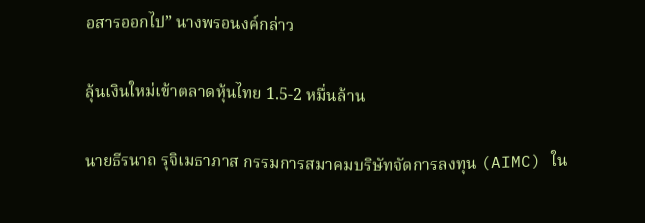อสารออกไป” นางพรอนงค์กล่าว

ลุ้นเงินใหม่เข้าตลาดหุ้นไทย 1.5-2 หมื่นล้าน

นายธีรนาถ รุจิเมธาภาส กรรมการสมาคมบริษัทจัดการลงทุน (AIMC) ใน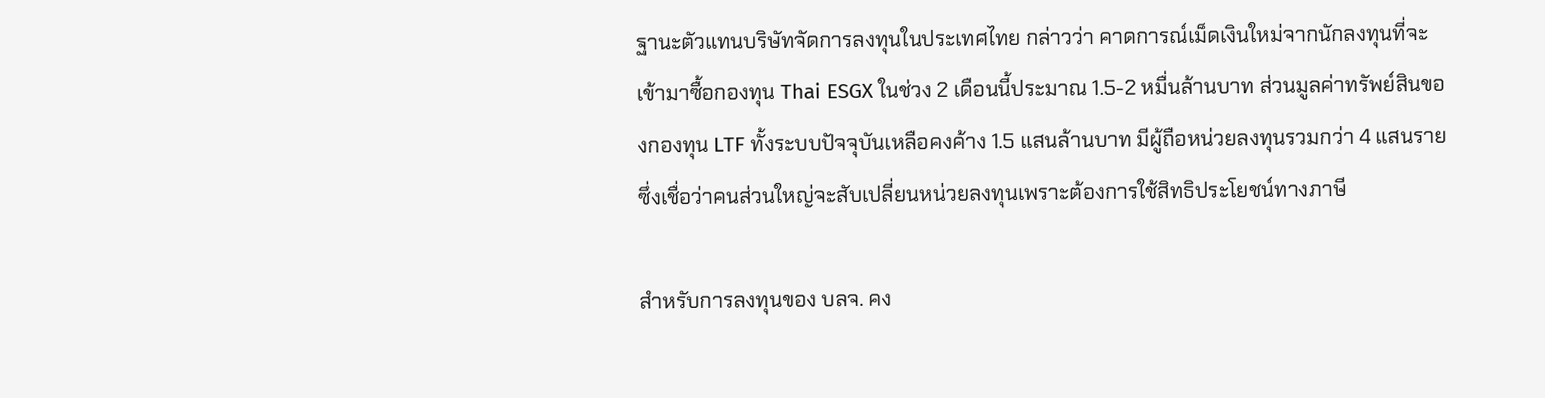ฐานะตัวแทนบริษัทจัดการลงทุนในประเทศไทย กล่าวว่า คาดการณ์เม็ดเงินใหม่จากนักลงทุนที่จะเข้ามาซื้อกองทุน Thai ESGX ในช่วง 2 เดือนนี้ประมาณ 1.5-2 หมื่นล้านบาท ส่วนมูลค่าทรัพย์สินของกองทุน LTF ทั้งระบบปัจจุบันเหลือคงค้าง 1.5 แสนล้านบาท มีผู้ถือหน่วยลงทุนรวมกว่า 4 แสนราย ซึ่งเชื่อว่าคนส่วนใหญ่จะสับเปลี่ยนหน่วยลงทุนเพราะต้องการใช้สิทธิประโยชน์ทางภาษี

สำหรับการลงทุนของ บลจ. คง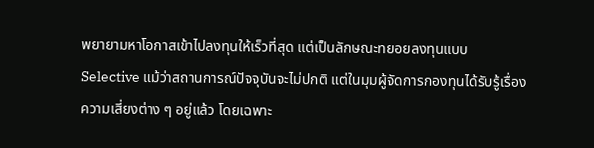พยายามหาโอกาสเข้าไปลงทุนให้เร็วที่สุด แต่เป็นลักษณะทยอยลงทุนแบบ Selective แม้ว่าสถานการณ์ปัจจุบันจะไม่ปกติ แต่ในมุมผู้จัดการกองทุนได้รับรู้เรื่องความเสี่ยงต่าง ๆ อยู่แล้ว โดยเฉพาะ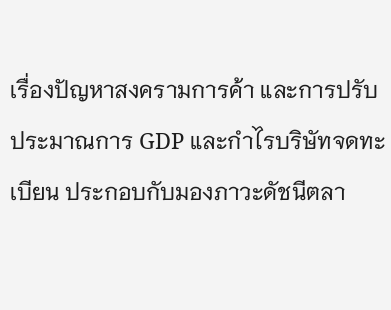เรื่องปัญหาสงครามการค้า และการปรับประมาณการ GDP และกำไรบริษัทจดทะเบียน ประกอบกับมองภาวะดัชนีตลา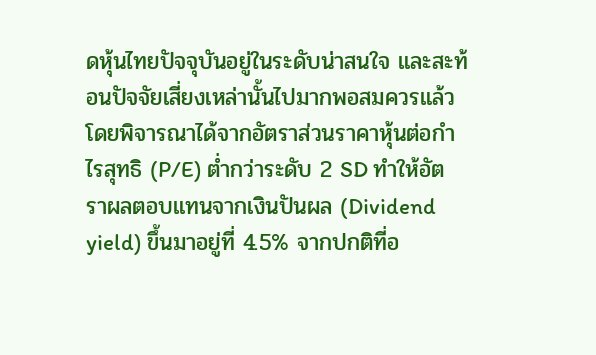ดหุ้นไทยปัจจุบันอยู่ในระดับน่าสนใจ และสะท้อนปัจจัยเสี่ยงเหล่านั้นไปมากพอสมควรแล้ว โดยพิจารณาได้จากอัตราส่วนราคาหุ้นต่อกำไรสุทธิ (P/E) ต่ำกว่าระดับ 2 SD ทำให้อัตราผลตอบแทนจากเงินปันผล (Dividend yield) ขึ้นมาอยู่ที่ 4.5% จากปกติที่อ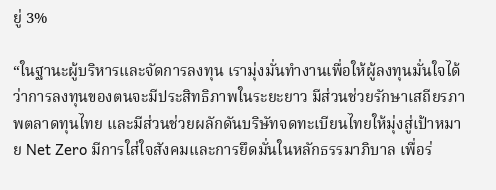ยู่ 3%

“ในฐานะผู้บริหารและจัดการลงทุน เรามุ่งมั่นทำงานเพื่อให้ผู้ลงทุนมั่นใจได้ว่าการลงทุนของตนจะมีประสิทธิภาพในระยะยาว มีส่วนช่วยรักษาเสถียรภาพตลาดทุนไทย และมีส่วนช่วยผลักดันบริษัทจดทะเบียนไทยให้มุ่งสู่เป้าหมาย Net Zero มีการใส่ใจสังคมและการยึดมั่นในหลักธรรมาภิบาล เพื่อร่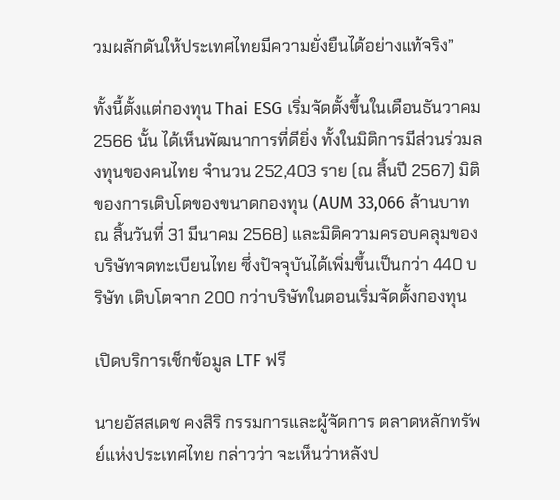วมผลักดันให้ประเทศไทยมีความยั่งยืนได้อย่างแท้จริง”

ทั้งนี้ตั้งแต่กองทุน Thai ESG เริ่มจัดตั้งขึ้นในเดือนธันวาคม 2566 นั้น ได้เห็นพัฒนาการที่ดียิ่ง ทั้งในมิติการมีส่วนร่วมลงทุนของคนไทย จำนวน 252,403 ราย (ณ สิ้นปี 2567) มิติของการเติบโตของขนาดกองทุน (AUM 33,066 ล้านบาท ณ สิ้นวันที่ 31 มีนาคม 2568) และมิติความครอบคลุมของบริษัทจดทะเบียนไทย ซึ่งปัจจุบันได้เพิ่มขึ้นเป็นกว่า 440 บริษัท เติบโตจาก 200 กว่าบริษัทในตอนเริ่มจัดตั้งกองทุน

เปิดบริการเช็กข้อมูล LTF ฟรี

นายอัสสเดช คงสิริ กรรมการและผู้จัดการ ตลาดหลักทรัพย์แห่งประเทศไทย กล่าวว่า จะเห็นว่าหลังป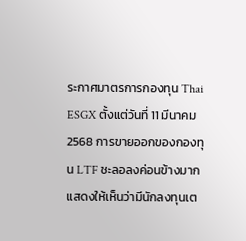ระกาศมาตรการกองทุน Thai ESGX ตั้งแต่วันที่ 11 มีนาคม 2568 การขายออกของกองทุน LTF ชะลอลงค่อนข้างมาก แสดงให้เห็นว่ามีนักลงทุนเต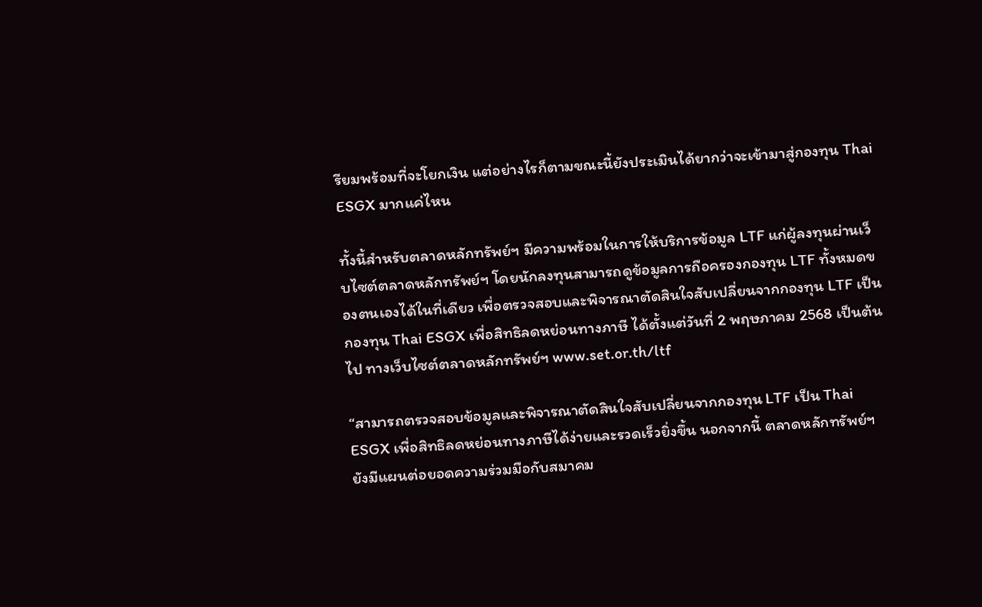รียมพร้อมที่จะโยกเงิน แต่อย่างไรก็ตามขณะนี้ยังประเมินได้ยากว่าจะเข้ามาสู่กองทุน Thai ESGX มากแค่ไหน

ทั้งนี้สำหรับตลาดหลักทรัพย์ฯ มีความพร้อมในการให้บริการข้อมูล LTF แก่ผู้ลงทุนผ่านเว็บไซต์ตลาดหลักทรัพย์ฯ โดยนักลงทุนสามารถดูข้อมูลการถือครองกองทุน LTF ทั้งหมดของตนเองได้ในที่เดียว เพื่อตรวจสอบและพิจารณาตัดสินใจสับเปลี่ยนจากกองทุน LTF เป็นกองทุน Thai ESGX เพื่อสิทธิลดหย่อนทางภาษี ได้ตั้งแต่วันที่ 2 พฤษภาคม 2568 เป็นต้นไป ทางเว็บไซต์ตลาดหลักทรัพย์ฯ www.set.or.th/ltf

“สามารถตรวจสอบข้อมูลและพิจารณาตัดสินใจสับเปลี่ยนจากกองทุน LTF เป็น Thai ESGX เพื่อสิทธิลดหย่อนทางภาษีได้ง่ายและรวดเร็วยิ่งขึ้น นอกจากนี้ ตลาดหลักทรัพย์ฯ ยังมีแผนต่อยอดความร่วมมือกับสมาคม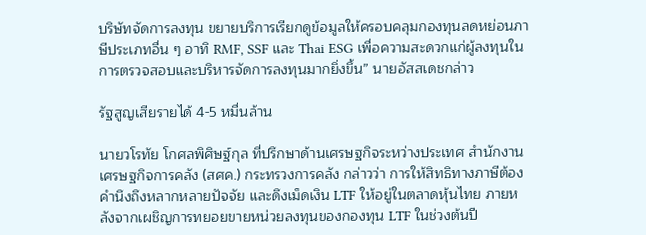บริษัทจัดการลงทุน ขยายบริการเรียกดูข้อมูลให้ครอบคลุมกองทุนลดหย่อนภาษีประเภทอื่น ๆ อาทิ RMF, SSF และ Thai ESG เพื่อความสะดวกแก่ผู้ลงทุนในการตรวจสอบและบริหารจัดการลงทุนมากยิ่งขึ้น” นายอัสสเดชกล่าว

รัฐสูญเสียรายได้ 4-5 หมื่นล้าน

นายวโรทัย โกศลพิศิษฐ์กุล ที่ปรึกษาด้านเศรษฐกิจระหว่างประเทศ สำนักงานเศรษฐกิจการคลัง (สศค.) กระทรวงการคลัง กล่าวว่า การให้สิทธิทางภาษีต้องคำนึงถึงหลากหลายปัจจัย และดึงเม็ดเงิน LTF ให้อยู่ในตลาดหุ้นไทย ภายหลังจากเผชิญการทยอยขายหน่วยลงทุนของกองทุน LTF ในช่วงต้นปี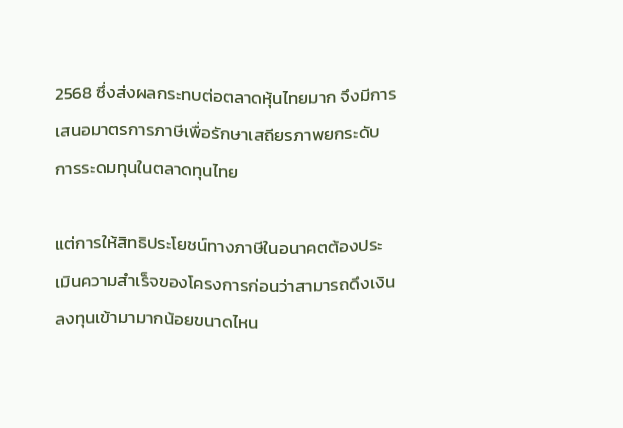2568 ซึ่งส่งผลกระทบต่อตลาดหุ้นไทยมาก จึงมีการเสนอมาตรการภาษีเพื่อรักษาเสถียรภาพยกระดับการระดมทุนในตลาดทุนไทย

แต่การให้สิทธิประโยชน์ทางภาษีในอนาคตต้องประเมินความสำเร็จของโครงการก่อนว่าสามารถดึงเงินลงทุนเข้ามามากน้อยขนาดไหน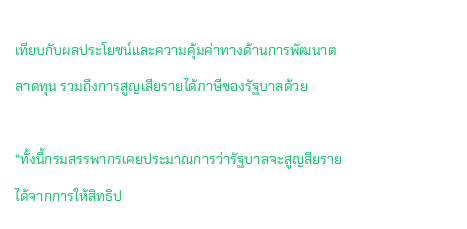เทียบกับผลประโยชน์และความคุ้มค่าทางด้านการพัฒนาตลาดทุน รวมถึงการสูญเสียรายได้ภาษีของรัฐบาลด้วย

“ทั้งนี้กรมสรรพากรเคยประมาณการว่ารัฐบาลจะสูญสียรายได้จากการให้สิทธิป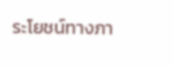ระโยชน์ทางภา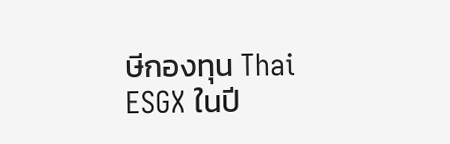ษีกองทุน Thai ESGX ในปี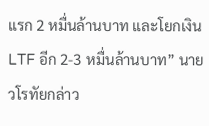แรก 2 หมื่นล้านบาท และโยกเงิน LTF อีก 2-3 หมื่นล้านบาท” นายวโรทัยกล่าว